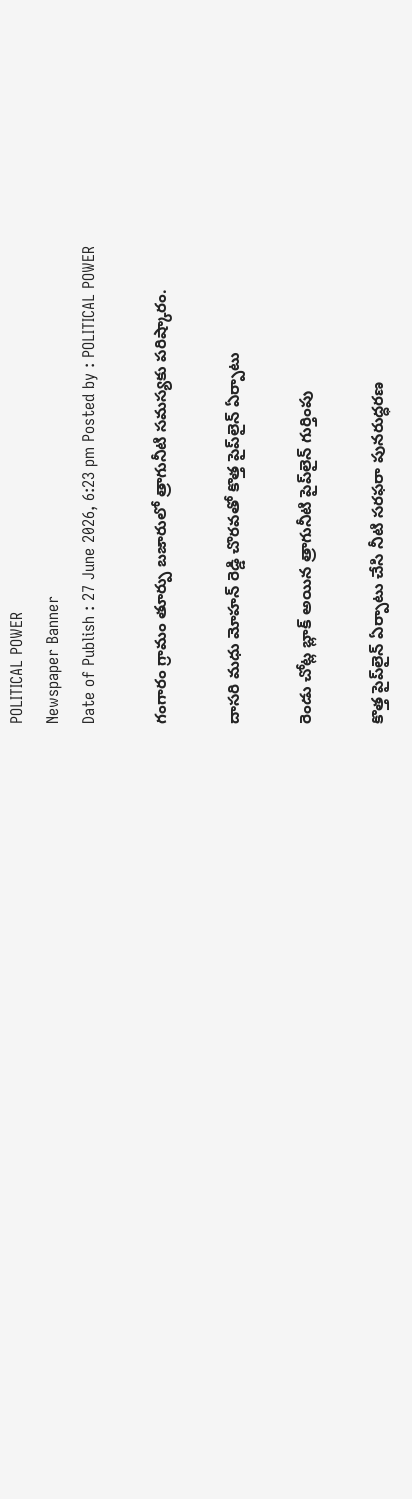POLITICAL POWER
Newspaper Banner
Date of Publish : 27 June 2026, 6:23 pm Posted by : POLITICAL POWER

గంగారం గ్రామం తూర్పు బజారులో త్రాగునీటి సమస్యకు పరిష్కారం.

దాసరి మధు మోహన్ రెడ్డి చొరవతో కొత్త పైప్‌లైన్ ఏర్పాటు

రెండు చోట్ల బ్లాక్ అయిన త్రాగునీటి పైప్‌లైన్ గుర్తింపు

కొత్త పైప్‌లైన్ ఏర్పాటు చేసి నీటి సరఫరా పునరుద్ధరణ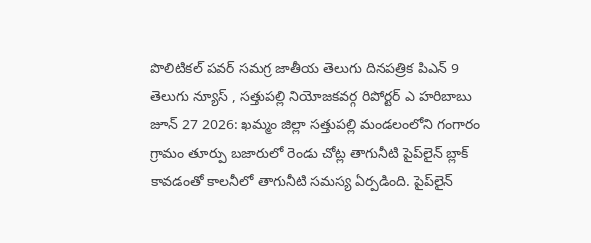పొలిటికల్ పవర్ సమగ్ర జాతీయ తెలుగు దినపత్రిక పిఎన్ 9 తెలుగు న్యూస్ , సత్తుపల్లి నియోజకవర్గ రిపోర్టర్ ఎ హరిబాబు జూన్ 27 2026: ఖమ్మం జిల్లా సత్తుపల్లి మండలంలోని గంగారం గ్రామం తూర్పు బజారులో రెండు చోట్ల తాగునీటి పైప్‌లైన్ బ్లాక్ కావడంతో కాలనీలో తాగునీటి సమస్య ఏర్పడింది. పైప్‌లైన్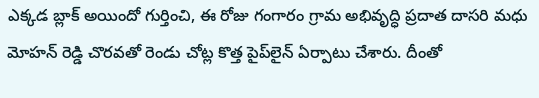ఎక్కడ బ్లాక్ అయిందో గుర్తించి, ఈ రోజు గంగారం గ్రామ అభివృద్ధి ప్రదాత దాసరి మధు మోహన్ రెడ్డి చొరవతో రెండు చోట్ల కొత్త పైప్‌లైన్ ఏర్పాటు చేశారు. దీంతో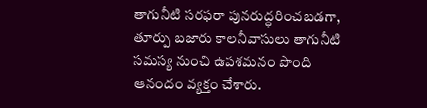తాగునీటి సరఫరా పునరుద్ధరించబడగా, తూర్పు బజారు కాలనీవాసులు తాగునీటి సమస్య నుంచి ఉపశమనం పొంది ఆనందం వ్యక్తం చేశారు.